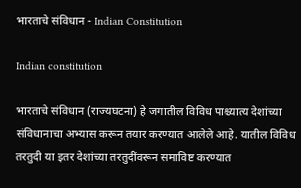भारताचे संविधान - Indian Constitution

Indian constitution

भारताचे संविधान (राज्यघटना) हे जगातील विविध पाश्च्यात्य देशांच्या संविधानाचा अभ्यास करून तयार करण्यात आलेले आहे. यातील विविध तरतुदी या इतर देशांच्या तरतुदींवरून समाविष्ट करण्यात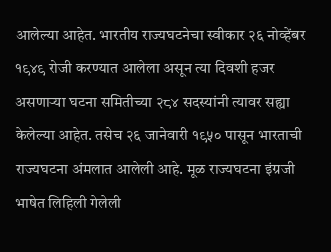आलेल्या आहेत. भारतीय राज्यघटनेचा स्वीकार २६ नोव्हेंबर १९४९ रोजी करण्यात आलेला असून त्या दिवशी हजर असणाऱ्या घटना समितीच्या २८४ सदस्यांनी त्यावर सह्या केलेल्या आहेत. तसेच २६ जानेवारी १९५० पासून भारताची राज्यघटना अंमलात आलेली आहे. मूळ राज्यघटना इंग्रजी भाषेत लिहिली गेलेली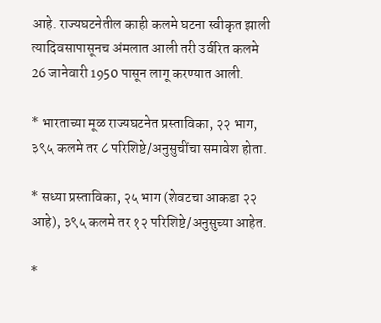आहे. राज्यघटनेतील काही कलमे घटना स्वीकृत झाली त्यादिवसापासूनच अंमलात आली तरी उर्वरित कलमे 26 जानेवारी 1950 पासून लागू करण्यात आली.

* भारताच्या मूळ राज्यघटनेत प्रस्ताविका, २२ भाग, ३९५ कलमे तर ८ परिशिष्टे/अनुसुचींचा समावेश होता.

* सध्या प्रस्ताविका, २५ भाग (शेवटचा आकडा २२ आहे), ३९५ कलमे तर १२ परिशिष्टे/अनुसुच्या आहेत.

*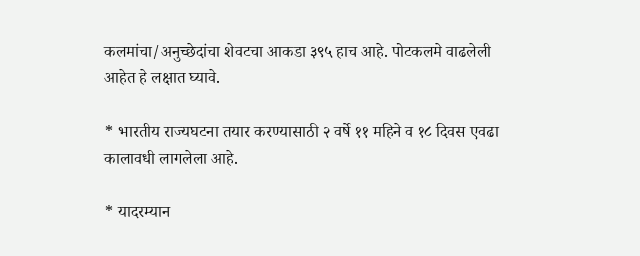कलमांचा/अनुच्छेदांचा शेवटचा आकडा ३९५ हाच आहे. पोटकलमे वाढलेली आहेत हे लक्षात घ्यावे.

* भारतीय राज्यघटना तयार करण्यासाठी २ वर्षे ११ महिने व १८ दिवस एवढा कालावधी लागलेला आहे.

* यादरम्यान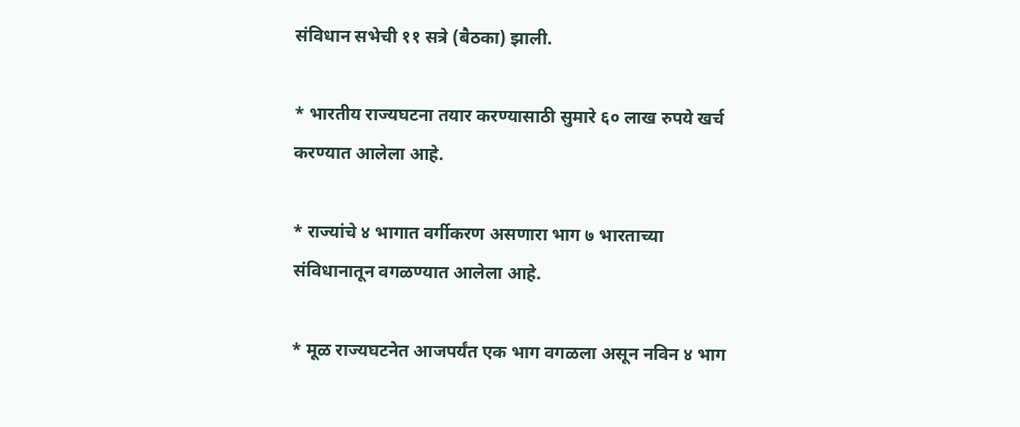संविधान सभेची ११ सत्रे (बैठका) झाली.

* भारतीय राज्यघटना तयार करण्यासाठी सुमारे ६० लाख रुपये खर्च करण्यात आलेला आहे.

* राज्यांचे ४ भागात वर्गीकरण असणारा भाग ७ भारताच्या संविधानातून वगळण्यात आलेला आहे.

* मूळ राज्यघटनेत आजपर्यंत एक भाग वगळला असून नविन ४ भाग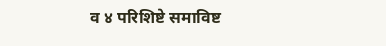व ४ परिशिष्टे समाविष्ट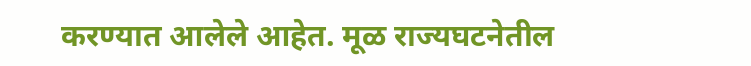करण्यात आलेले आहेत. मूळ राज्यघटनेतील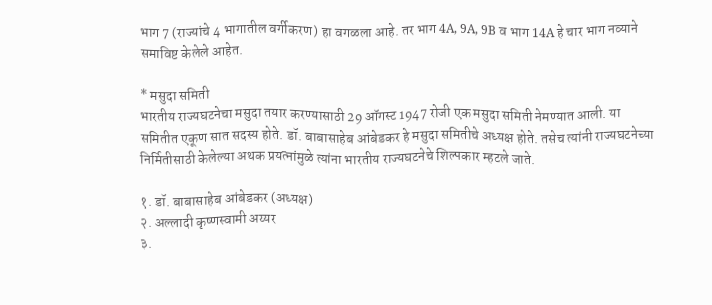भाग 7 (राज्यांचे 4 भागातील वर्गीकरण) हा वगळला आहे. तर भाग 4A, 9A, 9B व भाग 14A हे चार भाग नव्याने समाविष्ट केलेले आहेत.

* मसुदा समिती
भारतीय राज्यघटनेचा मसुदा तयार करण्यासाठी 29 ऑगस्ट 1947 रोजी एक मसुदा समिती नेमण्यात आली. या समितीत एकूण सात सदस्य होते. डॉ. बाबासाहेब आंबेडकर हे मसुदा समितीचे अध्यक्ष होते. तसेच त्यांनी राज्यघटनेच्या निर्मितीसाठी केलेल्या अथक प्रयत्नांमुळे त्यांना भारतीय राज्यघटनेचे शिल्पकार म्हटले जाते.

१. डॉ. बाबासाहेब आंबेडकर (अध्यक्ष)
२. अल्लादी कृष्णस्वामी अय्यर
३.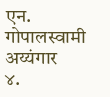एन. गोपालस्वामी अय्यंगार
४.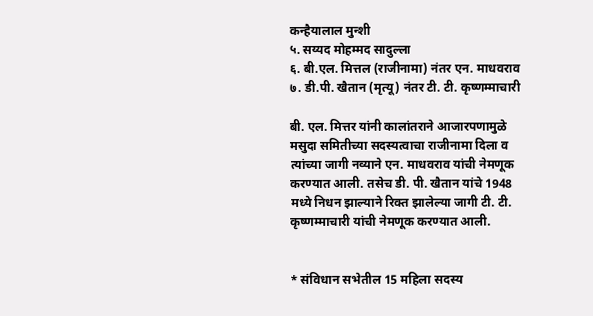कन्हैयालाल मुन्शी
५. सय्यद मोहम्मद सादुल्ला
६. बी.एल. मित्तल (राजीनामा) नंतर एन. माधवराव
७. डी.पी. खैतान (मृत्यू) नंतर टी. टी. कृष्णम्माचारी

बी. एल. मित्तर यांनी कालांतराने आजारपणामुळे मसुदा समितीच्या सदस्यत्वाचा राजीनामा दिला व त्यांच्या जागी नव्याने एन. माधवराव यांची नेमणूक करण्यात आली. तसेच डी. पी. खैतान यांचे 1948 मध्ये निधन झाल्याने रिक्त झालेल्या जागी टी. टी. कृष्णम्माचारी यांची नेमणूक करण्यात आली.


* संविधान सभेतील 15 महिला सदस्य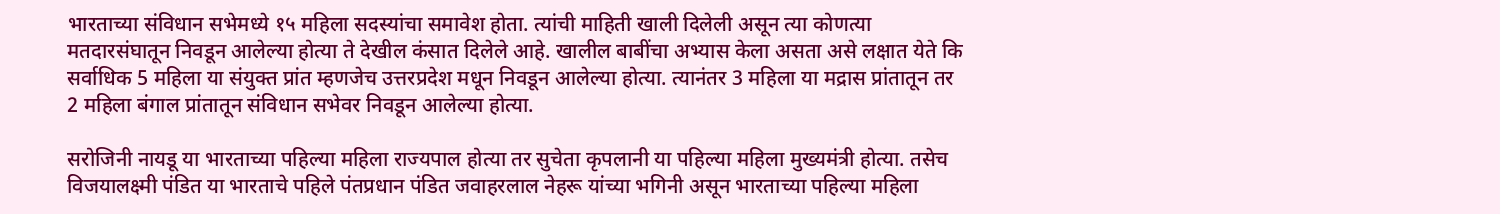भारताच्या संविधान सभेमध्ये १५ महिला सदस्यांचा समावेश होता. त्यांची माहिती खाली दिलेली असून त्या कोणत्या मतदारसंघातून निवडून आलेल्या होत्या ते देखील कंसात दिलेले आहे. खालील बाबींचा अभ्यास केला असता असे लक्षात येते कि सर्वाधिक 5 महिला या संयुक्त प्रांत म्हणजेच उत्तरप्रदेश मधून निवडून आलेल्या होत्या. त्यानंतर 3 महिला या मद्रास प्रांतातून तर 2 महिला बंगाल प्रांतातून संविधान सभेवर निवडून आलेल्या होत्या.

सरोजिनी नायडू या भारताच्या पहिल्या महिला राज्यपाल होत्या तर सुचेता कृपलानी या पहिल्या महिला मुख्यमंत्री होत्या. तसेच विजयालक्ष्मी पंडित या भारताचे पहिले पंतप्रधान पंडित जवाहरलाल नेहरू यांच्या भगिनी असून भारताच्या पहिल्या महिला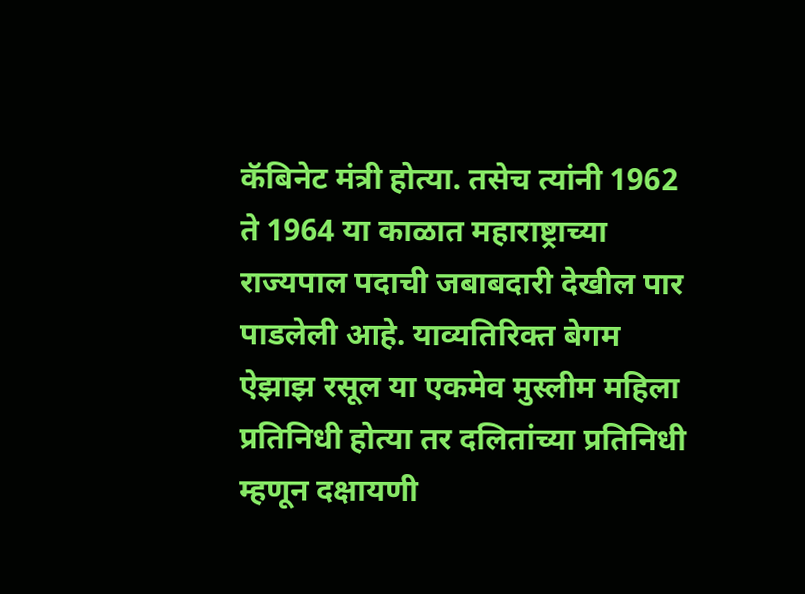कॅबिनेट मंत्री होत्या. तसेच त्यांनी 1962 ते 1964 या काळात महाराष्ट्राच्या राज्यपाल पदाची जबाबदारी देखील पार पाडलेली आहे. याव्यतिरिक्त बेगम ऐझाझ रसूल या एकमेव मुस्लीम महिला प्रतिनिधी होत्या तर दलितांच्या प्रतिनिधी म्हणून दक्षायणी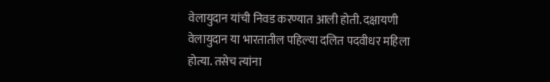वेलायुदान यांची निवड करण्यात आली होती. दक्षायणी वेलायुदान या भारतातील पहिल्या दलित पदवीधर महिला होत्या. तसेच त्यांना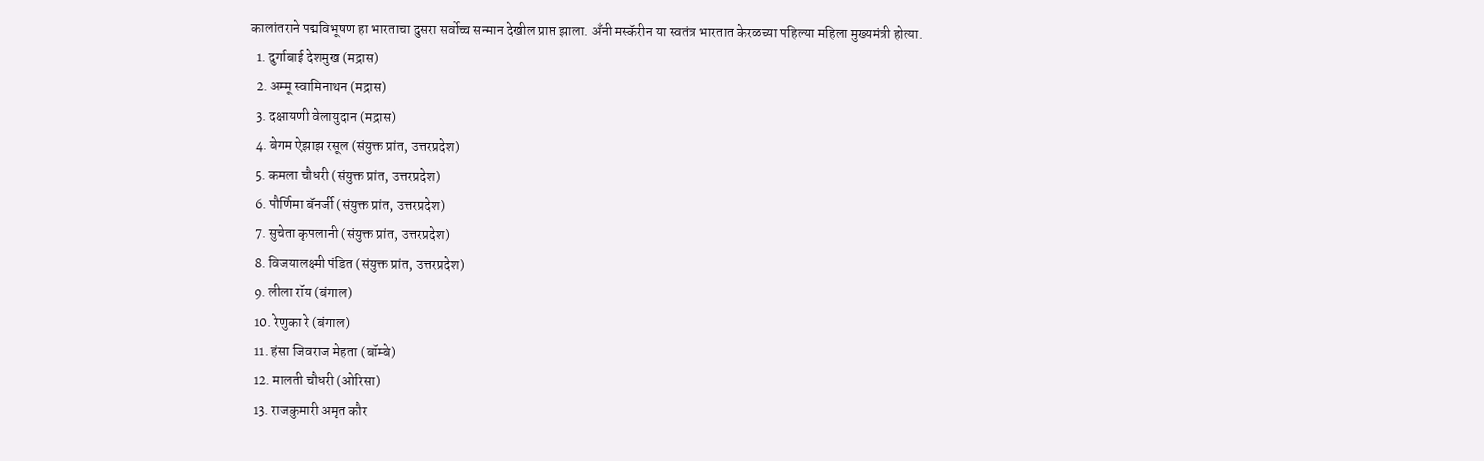कालांतराने पद्मविभूषण हा भारताचा दुसरा सर्वोच्च सन्मान देखील प्राप्त झाला. अँनी मस्कॅरीन या स्वतंत्र भारतात केरळच्या पहिल्या महिला मुख्यमंत्री होत्या.
  1. दुर्गाबाई देशमुख (मद्रास)
  2. अम्मू स्वामिनाथन (मद्रास)
  3. दक्षायणी वेलायुदान (मद्रास)
  4. बेगम ऐझाझ रसूल (संयुक्त प्रांत, उत्तरप्रदेश)
  5. कमला चौधरी (संयुक्त प्रांत, उत्तरप्रदेश)
  6. पौर्णिमा बॅनर्जी (संयुक्त प्रांत, उत्तरप्रदेश)
  7. सुचेता कृपलानी (संयुक्त प्रांत, उत्तरप्रदेश)
  8. विजयालक्ष्मी पंडित (संयुक्त प्रांत, उत्तरप्रदेश)
  9. लीला रॉय (बंगाल)
  10. रेणुका रे (बंगाल)
  11. हंसा जिवराज मेहता (बॉम्बे)
  12. मालती चौधरी (ओरिसा)
  13. राजकुमारी अमृत कौर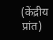(केंद्रीय प्रांत)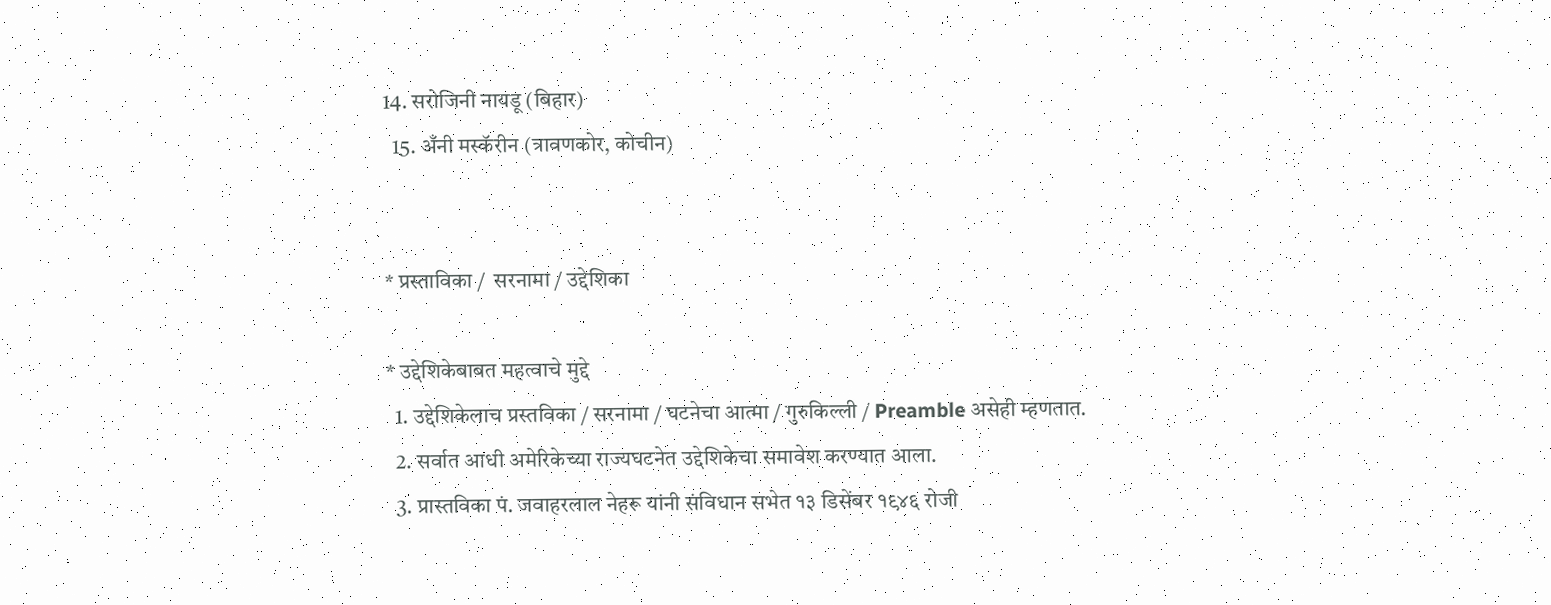14. सरोजिनी नायडू (बिहार)
  15. अँनी मस्कॅरीन (त्रावणकोर, कोचीन)


* प्रस्ताविका /  सरनामा / उद्देशिका

* उद्देशिकेबाबत महत्वाचे मुद्दे
  1. उद्देशिकेलाच प्रस्तविका / सरनामा / घटनेचा आत्मा / गुरुकिल्ली / Preamble असेही म्हणतात.
  2. सर्वात आधी अमेरिकेच्या राज्यघटनेत उद्देशिकेचा समावेश करण्यात आला.
  3. प्रास्तविका पं. जवाहरलाल नेहरू यांनी संविधान सभेत १३ डिसेंबर १९४६ रोजी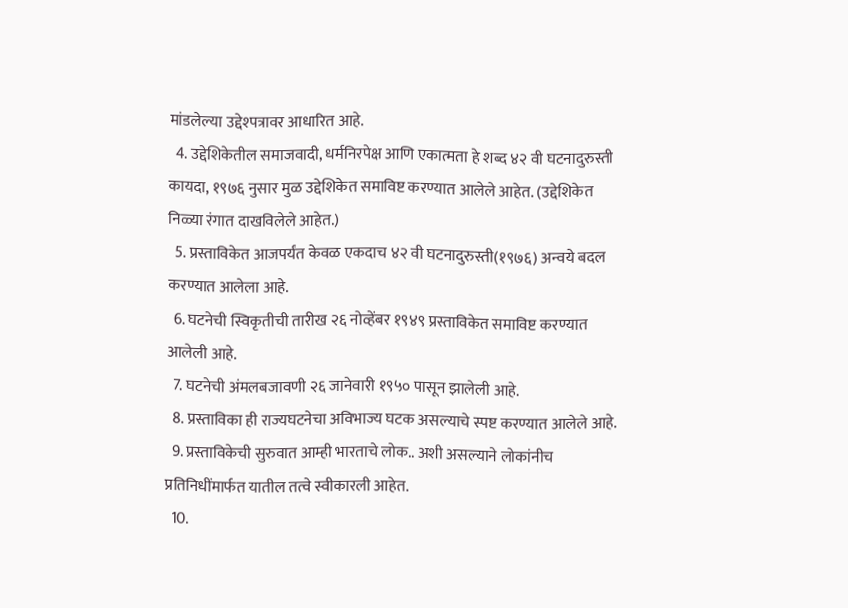मांडलेल्या उद्देश्पत्रावर आधारित आहे.
  4. उद्देशिकेतील समाजवादी, धर्मनिरपेक्ष आणि एकात्मता हे शब्द ४२ वी घटनादुरुस्ती कायदा, १९७६ नुसार मुळ उद्देशिकेत समाविष्ट करण्यात आलेले आहेत. (उद्देशिकेत निळ्या रंगात दाखविलेले आहेत.)
  5. प्रस्ताविकेत आजपर्यंत केवळ एकदाच ४२ वी घटनादुरुस्ती(१९७६) अन्वये बदल करण्यात आलेला आहे.
  6. घटनेची स्विकृतीची तारीख २६ नोव्हेंबर १९४९ प्रस्ताविकेत समाविष्ट करण्यात आलेली आहे.
  7. घटनेची अंमलबजावणी २६ जानेवारी १९५० पासून झालेली आहे.
  8. प्रस्ताविका ही राज्यघटनेचा अविभाज्य घटक असल्याचे स्पष्ट करण्यात आलेले आहे.
  9. प्रस्ताविकेची सुरुवात आम्ही भारताचे लोक.. अशी असल्याने लोकांनीच प्रतिनिधींमार्फत यातील तत्वे स्वीकारली आहेत.
  10.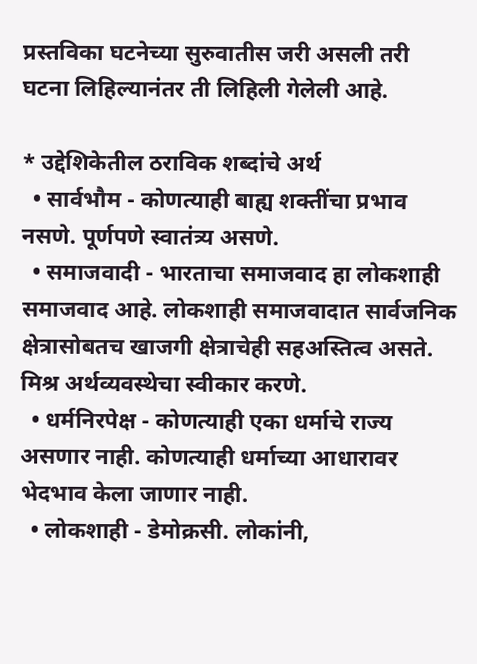प्रस्तविका घटनेच्या सुरुवातीस जरी असली तरी घटना लिहिल्यानंतर ती लिहिली गेलेली आहे.

* उद्देशिकेतील ठराविक शब्दांचे अर्थ
  • सार्वभौम - कोणत्याही बाह्य शक्तींचा प्रभाव नसणे. पूर्णपणे स्वातंत्र्य असणे.
  • समाजवादी - भारताचा समाजवाद हा लोकशाही समाजवाद आहे. लोकशाही समाजवादात सार्वजनिक क्षेत्रासोबतच खाजगी क्षेत्राचेही सहअस्तित्व असते. मिश्र अर्थव्यवस्थेचा स्वीकार करणे.
  • धर्मनिरपेक्ष - कोणत्याही एका धर्माचे राज्य असणार नाही. कोणत्याही धर्माच्या आधारावर भेदभाव केला जाणार नाही.
  • लोकशाही - डेमोक्रसी. लोकांनी,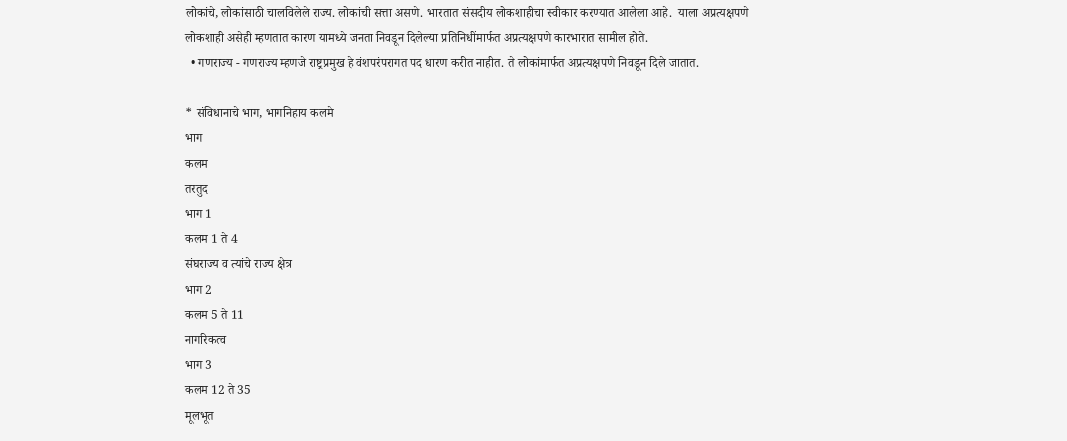लोकांचे, लोकांसाठी चालविलेले राज्य. लोकांची सत्ता असणे. भारतात संसदीय लोकशाहीचा स्वीकार करण्यात आलेला आहे.  याला अप्रत्यक्षपणे लोकशाही असेही म्हणतात कारण यामध्ये जनता निवडून दिलेल्या प्रतिनिधींमार्फत अप्रत्यक्षपणे कारभारात सामील होते.
  • गणराज्य - गणराज्य म्हणजे राष्ट्रप्रमुख हे वंशपरंपरागत पद धारण करीत नाहीत. ते लोकांमार्फत अप्रत्यक्षपणे निवडून दिले जातात.

* संविधानाचे भाग, भागनिहाय कलमे
भाग
कलम
तरतुद
भाग 1
कलम 1 ते 4
संघराज्य व त्यांचे राज्य क्षेत्र
भाग 2
कलम 5 ते 11
नागरिकत्व
भाग 3
कलम 12 ते 35
मूलभूत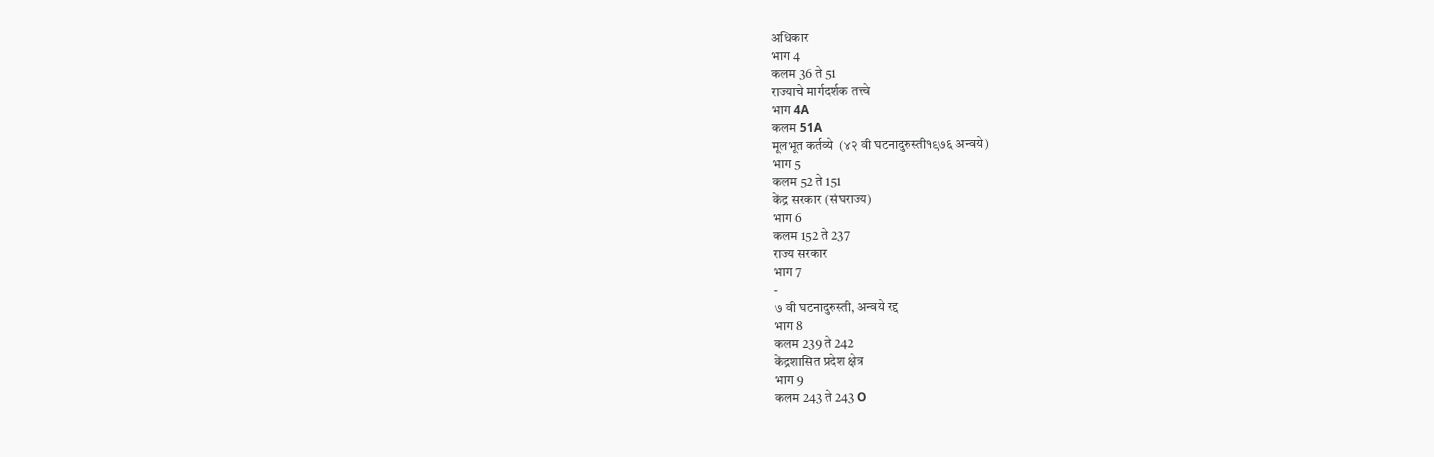अधिकार
भाग 4
कलम 36 ते 51
राज्याचे मार्गदर्शक तत्त्वे
भाग 4A
कलम 51A
मूलभूत कर्तव्ये  (४२ वी घटनादुरुस्ती१९७६ अन्वये)
भाग 5
कलम 52 ते 151
केंद्र सरकार (संघराज्य)
भाग 6
कलम 152 ते 237
राज्य सरकार
भाग 7
-
७ वी घटनादुरुस्ती, अन्वये रद्द
भाग 8
कलम 239 ते 242
केंद्रशासित प्रदेश क्षेत्र
भाग 9
कलम 243 ते 243 O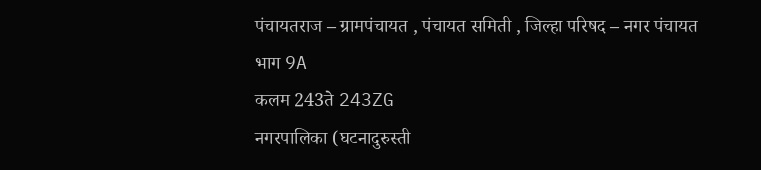पंचायतराज – ग्रामपंचायत , पंचायत समिती , जिल्हा परिषद – नगर पंचायत
भाग 9A
कलम 243ते 243ZG
नगरपालिका (घटनादुरुस्ती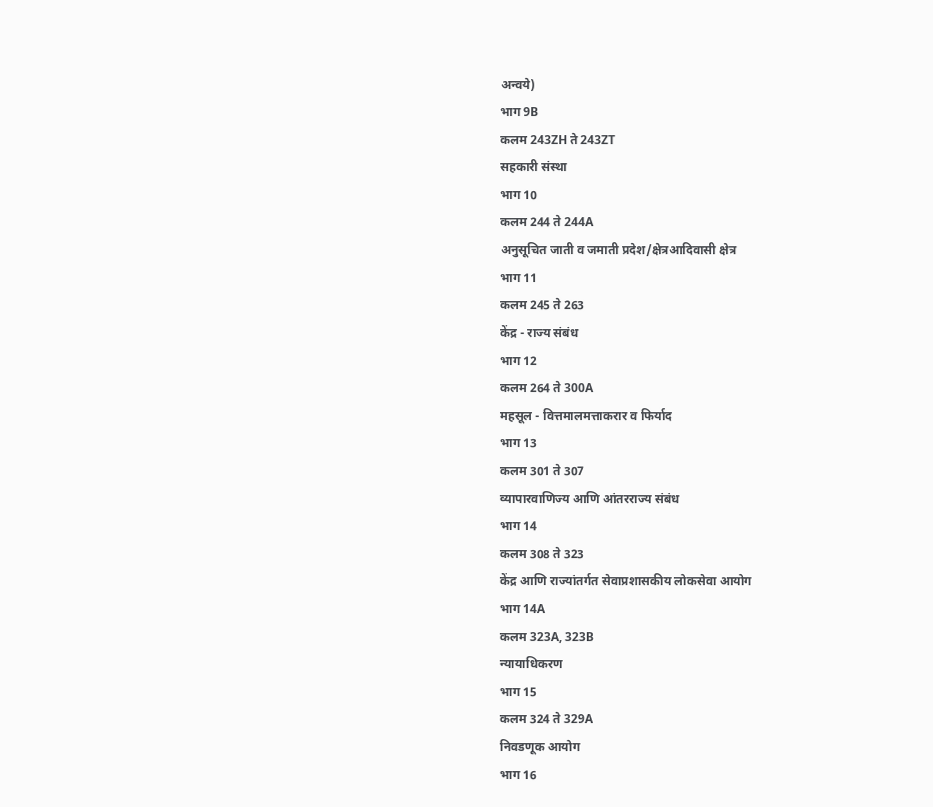अन्वये)
भाग 9B
कलम 243ZH ते 243ZT
सहकारी संस्था
भाग 10
कलम 244 ते 244A
अनुसूचित जाती व जमाती प्रदेश/क्षेत्रआदिवासी क्षेत्र
भाग 11
कलम 245 ते 263
केंद्र - राज्य संबंध
भाग 12
कलम 264 ते 300A
महसूल - वित्तमालमत्ताकरार व फिर्याद
भाग 13
कलम 301 ते 307
व्यापारवाणिज्य आणि आंतरराज्य संबंध
भाग 14
कलम 308 ते 323
केंद्र आणि राज्यांतर्गत सेवाप्रशासकीय लोकसेवा आयोग
भाग 14A
कलम 323A, 323B
न्यायाधिकरण
भाग 15
कलम 324 ते 329A
निवडणूक आयोग
भाग 16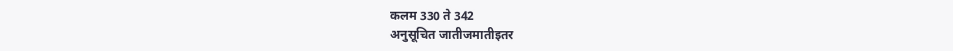कलम 330 ते 342
अनुसूचित जातीजमातीइतर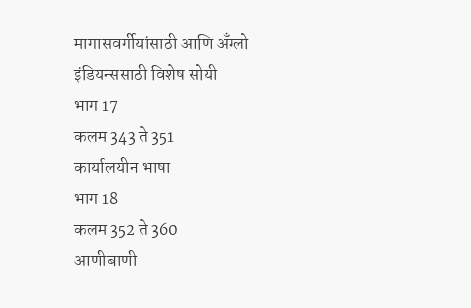मागासवर्गीयांसाठी आणि अँग्लो इंडियन्ससाठी विशेष सोयी
भाग 17
कलम 343 ते 351
कार्यालयीन भाषा
भाग 18
कलम 352 ते 360
आणीबाणी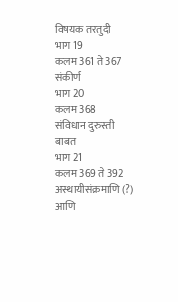विषयक तरतुदी
भाग 19
कलम 361 ते 367
संकीर्ण
भाग 20
कलम 368
संविधान दुरुस्ती बाबत
भाग 21
कलम 369 ते 392
अस्थायीसंक्रमाणि (?) आणि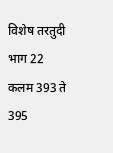विशेष तरतुदी
भाग 22
कलम 393 ते 395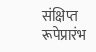संक्षिप्त रूपेप्रारंभ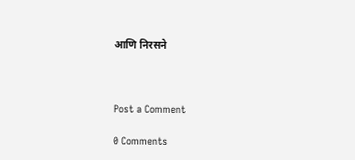आणि निरसने



Post a Comment

0 Comments